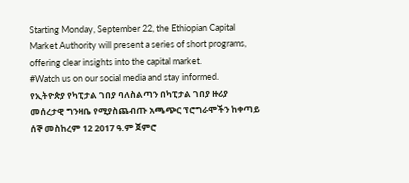Starting Monday, September 22, the Ethiopian Capital Market Authority will present a series of short programs, offering clear insights into the capital market.
#Watch us on our social media and stay informed.
የኢትዮጵያ የካፒታል ገበያ ባለስልጣን በካፒታል ገበያ ዙሪያ መሰረታዊ ግንዛቤ የሚያስጨብጡ አጫጭር ፕሮግራሞችን ከቀጣይ ሰኞ መስከረም 12 2017 ዓ.ም ጀምሮ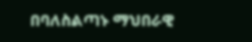በባለስልጣኑ ማህበራዊ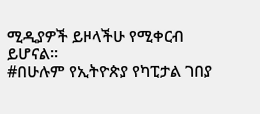ሚዲያዎች ይዞላችሁ የሚቀርብ ይሆናል፡፡
#በሁሉም የኢትዮጵያ የካፒታል ገበያ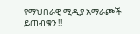የማህበራዊ ሚዲያ አማራጮች ይጠብቁን !!